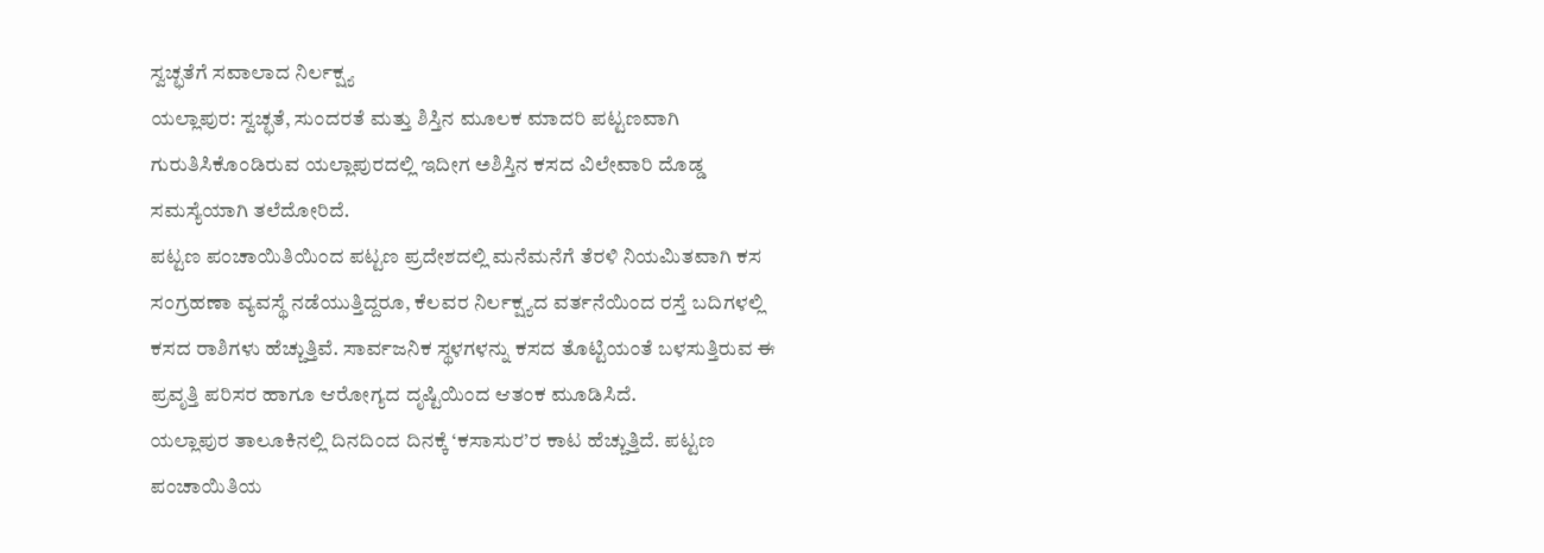ಸ್ವಚ್ಛತೆಗೆ ಸವಾಲಾದ ನಿರ್ಲಕ್ಷ್ಯ
ಯಲ್ಲಾಪುರ: ಸ್ವಚ್ಛತೆ, ಸುಂದರತೆ ಮತ್ತು ಶಿಸ್ತಿನ ಮೂಲಕ ಮಾದರಿ ಪಟ್ಟಣವಾಗಿ ಗುರುತಿಸಿಕೊಂಡಿರುವ ಯಲ್ಲಾಪುರದಲ್ಲಿ ಇದೀಗ ಅಶಿಸ್ತಿನ ಕಸದ ವಿಲೇವಾರಿ ದೊಡ್ಡ ಸಮಸ್ಯೆಯಾಗಿ ತಲೆದೋರಿದೆ.
ಪಟ್ಟಣ ಪಂಚಾಯಿತಿಯಿಂದ ಪಟ್ಟಣ ಪ್ರದೇಶದಲ್ಲಿ ಮನೆಮನೆಗೆ ತೆರಳಿ ನಿಯಮಿತವಾಗಿ ಕಸ ಸಂಗ್ರಹಣಾ ವ್ಯವಸ್ಥೆ ನಡೆಯುತ್ತಿದ್ದರೂ, ಕೆಲವರ ನಿರ್ಲಕ್ಷ್ಯದ ವರ್ತನೆಯಿಂದ ರಸ್ತೆ ಬದಿಗಳಲ್ಲಿ ಕಸದ ರಾಶಿಗಳು ಹೆಚ್ಚುತ್ತಿವೆ. ಸಾರ್ವಜನಿಕ ಸ್ಥಳಗಳನ್ನು ಕಸದ ತೊಟ್ಟಿಯಂತೆ ಬಳಸುತ್ತಿರುವ ಈ ಪ್ರವೃತ್ತಿ ಪರಿಸರ ಹಾಗೂ ಆರೋಗ್ಯದ ದೃಷ್ಟಿಯಿಂದ ಆತಂಕ ಮೂಡಿಸಿದೆ.
ಯಲ್ಲಾಪುರ ತಾಲೂಕಿನಲ್ಲಿ ದಿನದಿಂದ ದಿನಕ್ಕೆ ‘ಕಸಾಸುರ’ರ ಕಾಟ ಹೆಚ್ಚುತ್ತಿದೆ. ಪಟ್ಟಣ ಪಂಚಾಯಿತಿಯ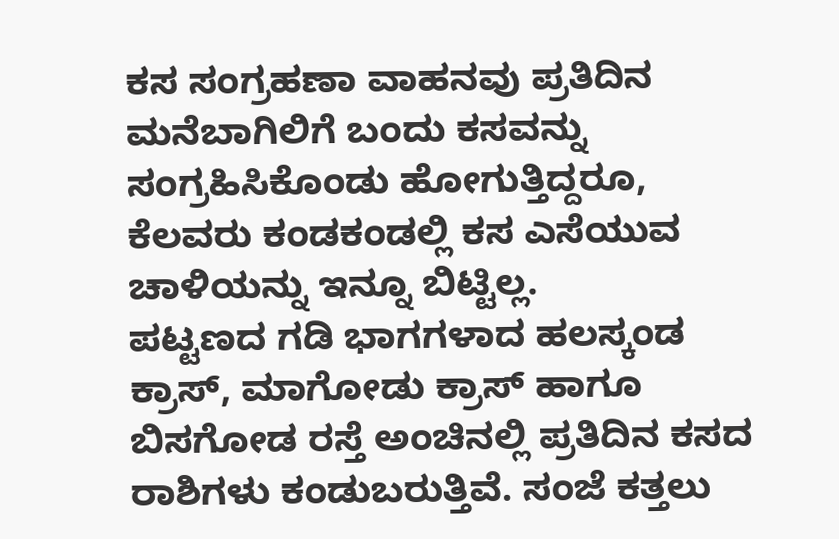ಕಸ ಸಂಗ್ರಹಣಾ ವಾಹನವು ಪ್ರತಿದಿನ ಮನೆಬಾಗಿಲಿಗೆ ಬಂದು ಕಸವನ್ನು ಸಂಗ್ರಹಿಸಿಕೊಂಡು ಹೋಗುತ್ತಿದ್ದರೂ, ಕೆಲವರು ಕಂಡಕಂಡಲ್ಲಿ ಕಸ ಎಸೆಯುವ ಚಾಳಿಯನ್ನು ಇನ್ನೂ ಬಿಟ್ಟಿಲ್ಲ.
ಪಟ್ಟಣದ ಗಡಿ ಭಾಗಗಳಾದ ಹಲಸ್ಕಂಡ ಕ್ರಾಸ್, ಮಾಗೋಡು ಕ್ರಾಸ್ ಹಾಗೂ ಬಿಸಗೋಡ ರಸ್ತೆ ಅಂಚಿನಲ್ಲಿ ಪ್ರತಿದಿನ ಕಸದ ರಾಶಿಗಳು ಕಂಡುಬರುತ್ತಿವೆ. ಸಂಜೆ ಕತ್ತಲು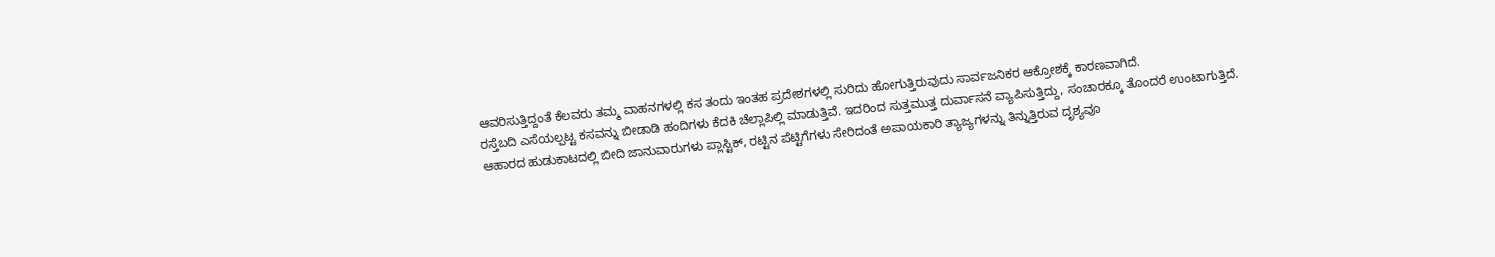ಆವರಿಸುತ್ತಿದ್ದಂತೆ ಕೆಲವರು ತಮ್ಮ ವಾಹನಗಳಲ್ಲಿ ಕಸ ತಂದು ಇಂತಹ ಪ್ರದೇಶಗಳಲ್ಲಿ ಸುರಿದು ಹೋಗುತ್ತಿರುವುದು ಸಾರ್ವಜನಿಕರ ಆಕ್ರೋಶಕ್ಕೆ ಕಾರಣವಾಗಿದೆ.
ರಸ್ತೆಬದಿ ಎಸೆಯಲ್ಪಟ್ಟ ಕಸವನ್ನು ಬೀಡಾಡಿ ಹಂದಿಗಳು ಕೆದಕಿ ಚೆಲ್ಲಾಪಿಲ್ಲಿ ಮಾಡುತ್ತಿವೆ. ಇದರಿಂದ ಸುತ್ತಮುತ್ತ ದುರ್ವಾಸನೆ ವ್ಯಾಪಿಸುತ್ತಿದ್ದು, ಸಂಚಾರಕ್ಕೂ ತೊಂದರೆ ಉಂಟಾಗುತ್ತಿದೆ.
ಆಹಾರದ ಹುಡುಕಾಟದಲ್ಲಿ ಬೀದಿ ಜಾನುವಾರುಗಳು ಪ್ಲಾಸ್ಟಿಕ್, ರಟ್ಟಿನ ಪೆಟ್ಟಿಗೆಗಳು ಸೇರಿದಂತೆ ಅಪಾಯಕಾರಿ ತ್ಯಾಜ್ಯಗಳನ್ನು ತಿನ್ನುತ್ತಿರುವ ದೃಶ್ಯವೂ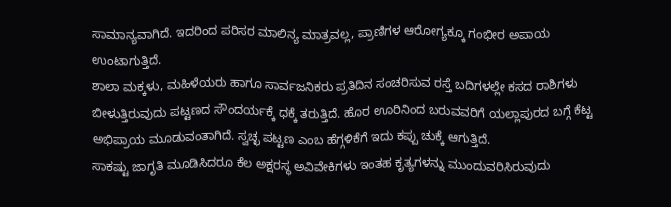ಸಾಮಾನ್ಯವಾಗಿದೆ. ಇದರಿಂದ ಪರಿಸರ ಮಾಲಿನ್ಯ ಮಾತ್ರವಲ್ಲ, ಪ್ರಾಣಿಗಳ ಆರೋಗ್ಯಕ್ಕೂ ಗಂಭೀರ ಅಪಾಯ ಉಂಟಾಗುತ್ತಿದೆ.
ಶಾಲಾ ಮಕ್ಕಳು, ಮಹಿಳೆಯರು ಹಾಗೂ ಸಾರ್ವಜನಿಕರು ಪ್ರತಿದಿನ ಸಂಚರಿಸುವ ರಸ್ತೆ ಬದಿಗಳಲ್ಲೇ ಕಸದ ರಾಶಿಗಳು ಬೀಳುತ್ತಿರುವುದು ಪಟ್ಟಣದ ಸೌಂದರ್ಯಕ್ಕೆ ಧಕ್ಕೆ ತರುತ್ತಿದೆ. ಹೊರ ಊರಿನಿಂದ ಬರುವವರಿಗೆ ಯಲ್ಲಾಪುರದ ಬಗ್ಗೆ ಕೆಟ್ಟ ಅಭಿಪ್ರಾಯ ಮೂಡುವಂತಾಗಿದೆ. ಸ್ವಚ್ಛ ಪಟ್ಟಣ ಎಂಬ ಹೆಗ್ಗಳಿಕೆಗೆ ಇದು ಕಪ್ಪು ಚುಕ್ಕೆ ಆಗುತ್ತಿದೆ.
ಸಾಕಷ್ಟು ಜಾಗೃತಿ ಮೂಡಿಸಿದರೂ ಕೆಲ ಅಕ್ಷರಸ್ಥ ಅವಿವೇಕಿಗಳು ಇಂತಹ ಕೃತ್ಯಗಳನ್ನು ಮುಂದುವರಿಸಿರುವುದು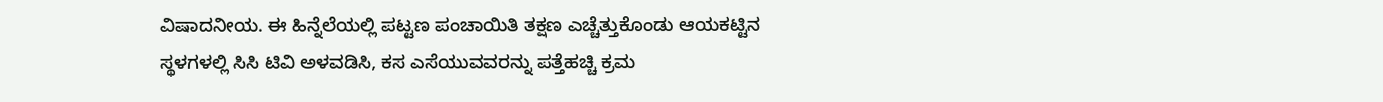ವಿಷಾದನೀಯ. ಈ ಹಿನ್ನೆಲೆಯಲ್ಲಿ ಪಟ್ಟಣ ಪಂಚಾಯಿತಿ ತಕ್ಷಣ ಎಚ್ಚೆತ್ತುಕೊಂಡು ಆಯಕಟ್ಟಿನ ಸ್ಥಳಗಳಲ್ಲಿ ಸಿಸಿ ಟಿವಿ ಅಳವಡಿಸಿ, ಕಸ ಎಸೆಯುವವರನ್ನು ಪತ್ತೆಹಚ್ಚಿ ಕ್ರಮ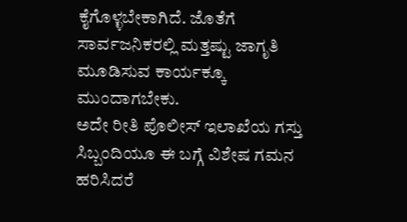ಕೈಗೊಳ್ಳಬೇಕಾಗಿದೆ. ಜೊತೆಗೆ ಸಾರ್ವಜನಿಕರಲ್ಲಿ ಮತ್ತಷ್ಟು ಜಾಗೃತಿ ಮೂಡಿಸುವ ಕಾರ್ಯಕ್ಕೂ ಮುಂದಾಗಬೇಕು.
ಅದೇ ರೀತಿ ಪೊಲೀಸ್ ಇಲಾಖೆಯ ಗಸ್ತು ಸಿಬ್ಬಂದಿಯೂ ಈ ಬಗ್ಗೆ ವಿಶೇಷ ಗಮನ ಹರಿಸಿದರೆ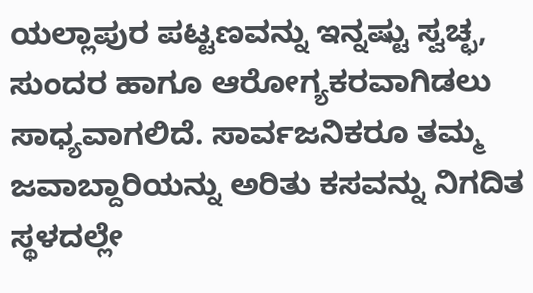ಯಲ್ಲಾಪುರ ಪಟ್ಟಣವನ್ನು ಇನ್ನಷ್ಟು ಸ್ವಚ್ಛ, ಸುಂದರ ಹಾಗೂ ಆರೋಗ್ಯಕರವಾಗಿಡಲು ಸಾಧ್ಯವಾಗಲಿದೆ. ಸಾರ್ವಜನಿಕರೂ ತಮ್ಮ ಜವಾಬ್ದಾರಿಯನ್ನು ಅರಿತು ಕಸವನ್ನು ನಿಗದಿತ ಸ್ಥಳದಲ್ಲೇ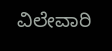ವಿಲೇವಾರಿ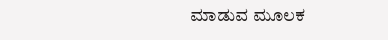ಮಾಡುವ ಮೂಲಕ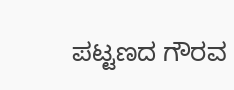ಪಟ್ಟಣದ ಗೌರವ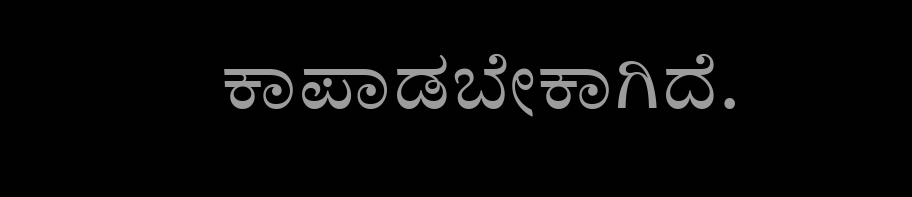ಕಾಪಾಡಬೇಕಾಗಿದೆ.